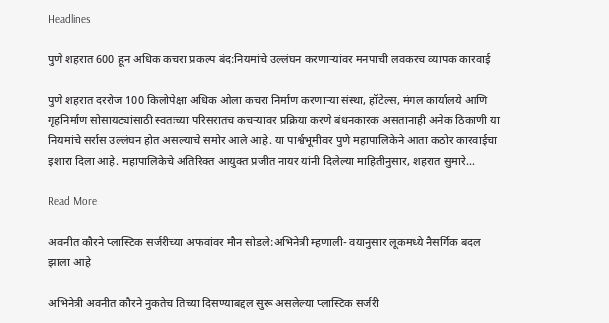Headlines

पुणे शहरात 600 हून अधिक कचरा प्रकल्प बंद:नियमांचे उल्लंघन करणाऱ्यांवर मनपाची लवकरच व्यापक कारवाई

पुणे शहरात दररोज 100 किलोपेक्षा अधिक ओला कचरा निर्माण करणाऱ्या संस्था, हॉटेल्स, मंगल कार्यालये आणि गृहनिर्माण सोसायट्यांसाठी स्वतःच्या परिसरातच कचऱ्यावर प्रक्रिया करणे बंधनकारक असतानाही अनेक ठिकाणी या नियमांचे सर्रास उल्लंघन होत असल्याचे समोर आले आहे. या पार्श्वभूमीवर पुणे महापालिकेने आता कठोर कारवाईचा इशारा दिला आहे. महापालिकेचे अतिरिक्त आयुक्त प्रजीत नायर यांनी दिलेल्या माहितीनुसार, शहरात सुमारे…

Read More

अवनीत कौरने प्लास्टिक सर्जरीच्या अफवांवर मौन सोडले:अभिनेत्री म्हणाली- वयानुसार लूकमध्ये नैसर्गिक बदल झाला आहे

अभिनेत्री अवनीत कौरने नुकतेच तिच्या दिसण्याबद्दल सुरू असलेल्या प्लास्टिक सर्जरी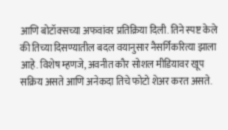आणि बोटॉक्सच्या अफवांवर प्रतिक्रिया दिली. तिने स्पष्ट केले की तिच्या दिसण्यातील बदल वयानुसार नैसर्गिकरित्या झाला आहे. विशेष म्हणजे, अवनीत कौर सोशल मीडियावर खूप सक्रिय असते आणि अनेकदा तिचे फोटो शेअर करत असते.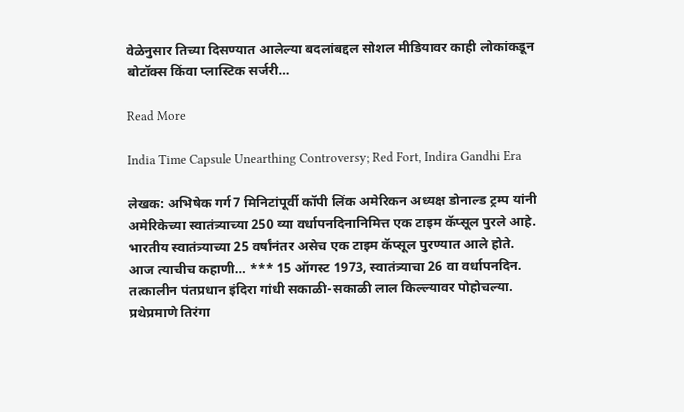वेळेनुसार तिच्या दिसण्यात आलेल्या बदलांबद्दल सोशल मीडियावर काही लोकांकडून बोटॉक्स किंवा प्लास्टिक सर्जरी…

Read More

India Time Capsule Unearthing Controversy; Red Fort, Indira Gandhi Era

लेखक: अभिषेक गर्ग7 मिनिटांपूर्वी कॉपी लिंक अमेरिकन अध्यक्ष डोनाल्ड ट्रम्प यांनी अमेरिकेच्या स्वातंत्र्याच्या 250 व्या वर्धापनदिनानिमित्त एक टाइम कॅप्सूल पुरले आहे. भारतीय स्वातंत्र्याच्या 25 वर्षांनंतर असेच एक टाइम कॅप्सूल पुरण्यात आले होते. आज त्याचीच कहाणी… *** 15 ऑगस्ट 1973, स्वातंत्र्याचा 26 वा वर्धापनदिन. तत्कालीन पंतप्रधान इंदिरा गांधी सकाळी-सकाळी लाल किल्ल्यावर पोहोचल्या. प्रथेप्रमाणे तिरंगा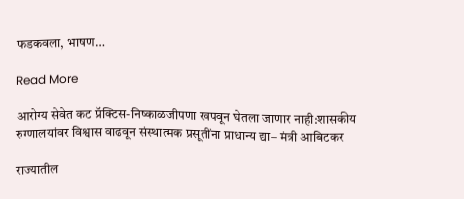फडकवला, भाषण…

Read More

आरोग्य सेवेत कट प्रॅक्टिस-निष्काळजीपणा खपवून घेतला जाणार नाही:शासकीय रुग्णालयांवर विश्वास वाढवून संस्थात्मक प्रसूतींना प्राधान्य द्या– मंत्री आबिटकर

राज्यातील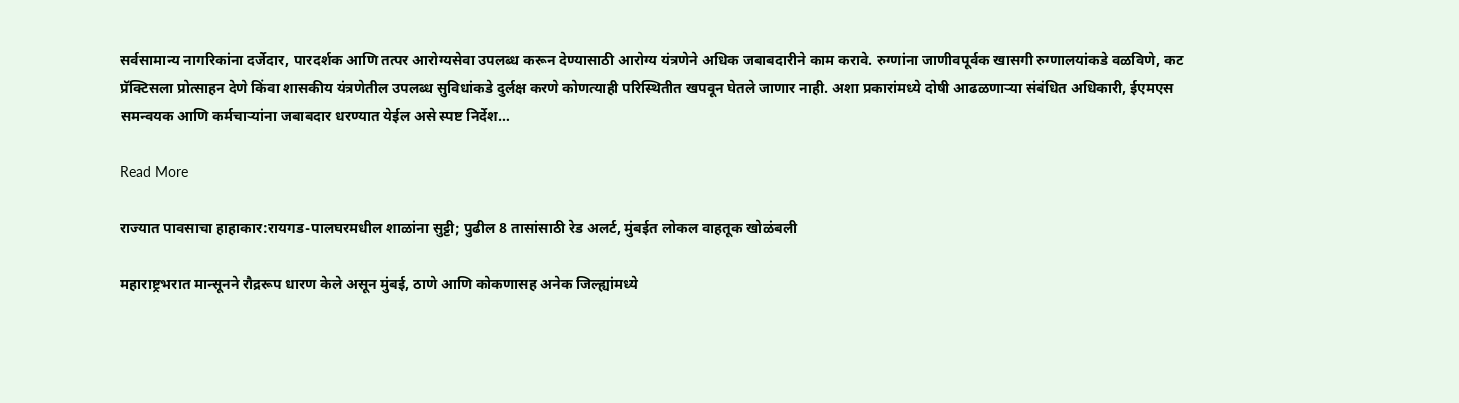सर्वसामान्य नागरिकांना दर्जेदार, पारदर्शक आणि तत्पर आरोग्यसेवा उपलब्ध करून देण्यासाठी आरोग्य यंत्रणेने अधिक जबाबदारीने काम करावे. रुग्णांना जाणीवपूर्वक खासगी रुग्णालयांकडे वळविणे, कट प्रॅक्टिसला प्रोत्साहन देणे किंवा शासकीय यंत्रणेतील उपलब्ध सुविधांकडे दुर्लक्ष करणे कोणत्याही परिस्थितीत खपवून घेतले जाणार नाही. अशा प्रकारांमध्ये दोषी आढळणाऱ्या संबंधित अधिकारी, ईएमएस समन्वयक आणि कर्मचाऱ्यांना जबाबदार धरण्यात येईल असे स्पष्ट निर्देश…

Read More

राज्यात पावसाचा हाहाकार:रायगड-पालघरमधील शाळांना सुट्टी; पुढील 8 तासांसाठी रेड अलर्ट, मुंबईत लोकल वाहतूक खोळंबली

महाराष्ट्रभरात मान्सूनने रौद्ररूप धारण केले असून मुंबई, ठाणे आणि कोकणासह अनेक जिल्ह्यांमध्ये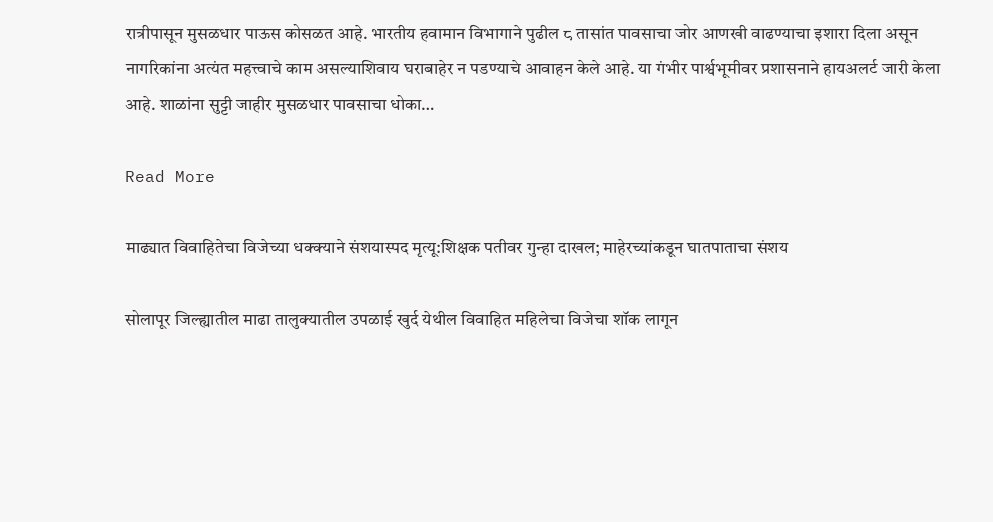रात्रीपासून मुसळधार पाऊस कोसळत आहे. भारतीय हवामान विभागाने पुढील ८ तासांत पावसाचा जोर आणखी वाढण्याचा इशारा दिला असून नागरिकांना अत्यंत महत्त्वाचे काम असल्याशिवाय घराबाहेर न पडण्याचे आवाहन केले आहे. या गंभीर पार्श्वभूमीवर प्रशासनाने हायअलर्ट जारी केला आहे. शाळांना सुट्टी जाहीर मुसळधार पावसाचा धोका…

Read More

माढ्यात विवाहितेचा विजेच्या धक्क्याने संशयास्पद मृत्यू:शिक्षक पतीवर गुन्हा दाखल; माहेरच्यांकडून घातपाताचा संशय

सोलापूर जिल्ह्यातील माढा तालुक्यातील उपळाई खुर्द येथील विवाहित महिलेचा विजेचा शॉक लागून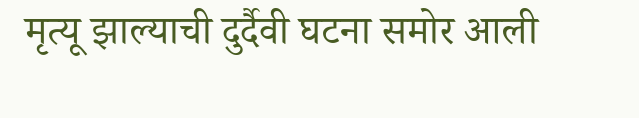मृत्यू झाल्याची दुर्दैवी घटना समोर आली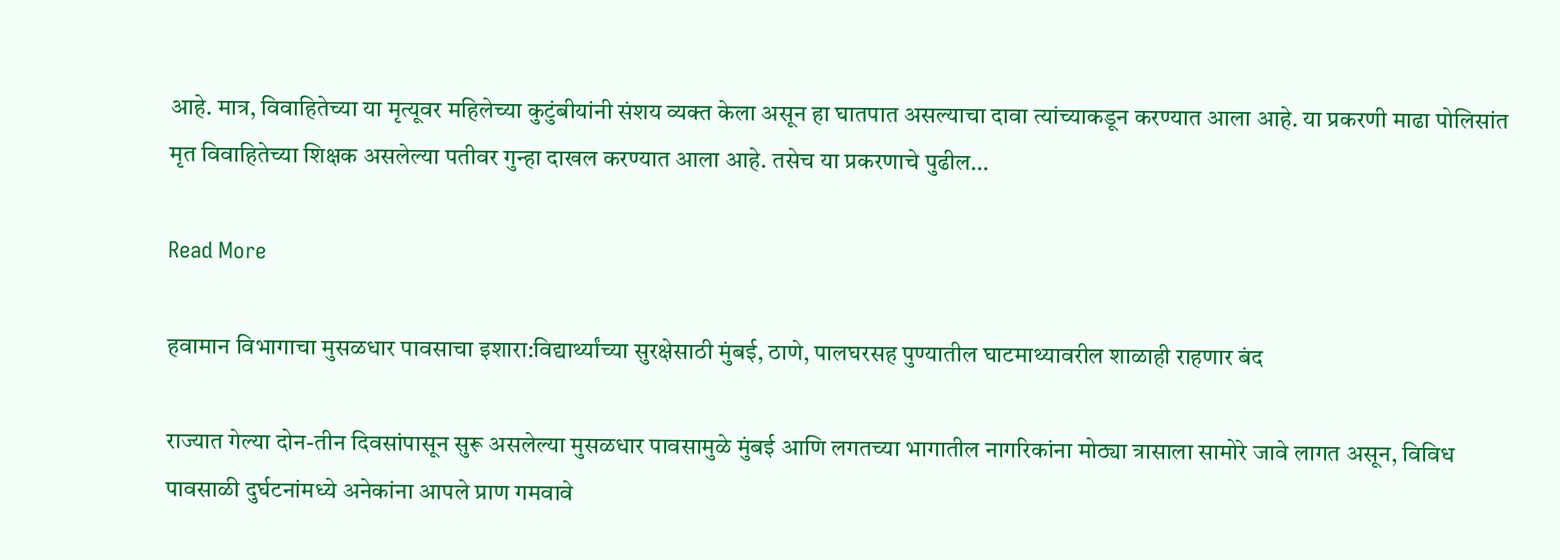आहे. मात्र, विवाहितेच्या या मृत्यूवर महिलेच्या कुटुंबीयांनी संशय व्यक्त केला असून हा घातपात असल्याचा दावा त्यांच्याकडून करण्यात आला आहे. या प्रकरणी माढा पोलिसांत मृत विवाहितेच्या शिक्षक असलेल्या पतीवर गुन्हा दाखल करण्यात आला आहे. तसेच या प्रकरणाचे पुढील…

Read More

हवामान विभागाचा मुसळधार पावसाचा इशारा:विद्यार्थ्यांच्या सुरक्षेसाठी मुंबई, ठाणे, पालघरसह पुण्यातील घाटमाथ्यावरील शाळाही राहणार बंद

राज्यात गेल्या दोन-तीन दिवसांपासून सुरू असलेल्या मुसळधार पावसामुळे मुंबई आणि लगतच्या भागातील नागरिकांना मोठ्या त्रासाला सामोरे जावे लागत असून, विविध पावसाळी दुर्घटनांमध्ये अनेकांना आपले प्राण गमवावे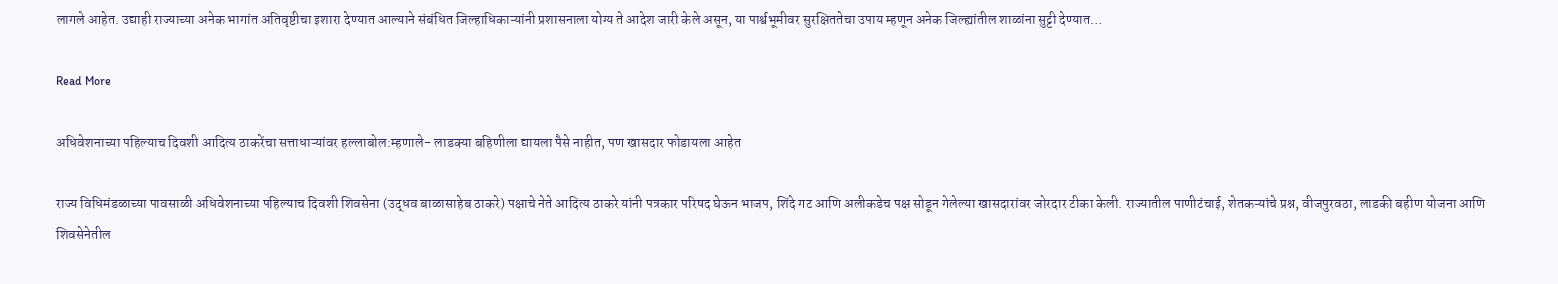लागले आहेत. उद्याही राज्याच्या अनेक भागांत अतिवृष्टीचा इशारा देण्यात आल्याने संबंधित जिल्हाधिकाऱ्यांनी प्रशासनाला योग्य ते आदेश जारी केले असून, या पार्श्वभूमीवर सुरक्षिततेचा उपाय म्हणून अनेक जिल्ह्यांतील शाळांना सुट्टी देण्यात…

Read More

अधिवेशनाच्या पहिल्याच दिवशी आदित्य ठाकरेंचा सत्ताधाऱ्यांवर हल्लाबोल:म्हणाले- लाडक्या बहिणीला द्यायला पैसे नाहीत, पण खासदार फोडायला आहेत

राज्य विधिमंडळाच्या पावसाळी अधिवेशनाच्या पहिल्याच दिवशी शिवसेना (उद्धव बाळासाहेब ठाकरे) पक्षाचे नेते आदित्य ठाकरे यांनी पत्रकार परिषद घेऊन भाजप, शिंदे गट आणि अलीकडेच पक्ष सोडून गेलेल्या खासदारांवर जोरदार टीका केली. राज्यातील पाणीटंचाई, शेतकऱ्यांचे प्रश्न, वीजपुरवठा, लाडकी बहीण योजना आणि शिवसेनेतील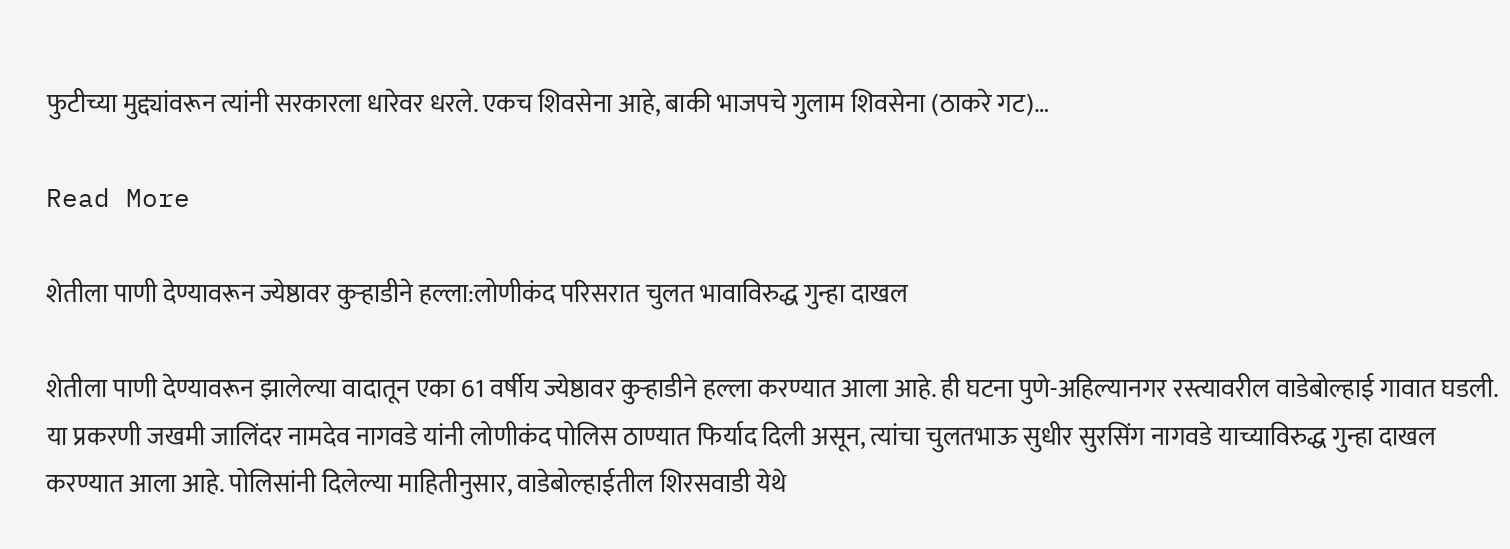फुटीच्या मुद्द्यांवरून त्यांनी सरकारला धारेवर धरले. एकच शिवसेना आहे, बाकी भाजपचे गुलाम शिवसेना (ठाकरे गट)…

Read More

शेतीला पाणी देण्यावरून ज्येष्ठावर कुऱ्हाडीने हल्ला:लोणीकंद परिसरात चुलत भावाविरुद्ध गुन्हा दाखल

शेतीला पाणी देण्यावरून झालेल्या वादातून एका 61 वर्षीय ज्येष्ठावर कुऱ्हाडीने हल्ला करण्यात आला आहे. ही घटना पुणे-अहिल्यानगर रस्त्यावरील वाडेबोल्हाई गावात घडली. या प्रकरणी जखमी जालिंदर नामदेव नागवडे यांनी लोणीकंद पोलिस ठाण्यात फिर्याद दिली असून, त्यांचा चुलतभाऊ सुधीर सुरसिंग नागवडे याच्याविरुद्ध गुन्हा दाखल करण्यात आला आहे. पोलिसांनी दिलेल्या माहितीनुसार, वाडेबोल्हाईतील शिरसवाडी येथे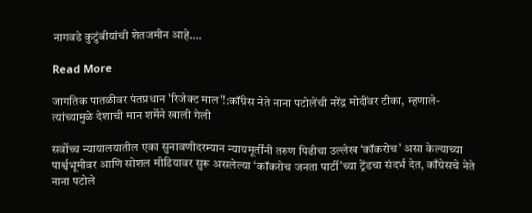नागवडे कुटुंबीयांची शेतजमीन आहे….

Read More

जागतिक पातळीवर पंतप्रधान 'रिजेक्ट माल'!:कॉंग्रेस नेते नाना पटोलेंची नरेंद्र मोदींवर टीका, म्हणाले- त्यांच्यामुळे देशाची मान शर्मेने खाली गेली

सर्वोच्च न्यायालयातील एका सुनावणीदरम्यान न्यायमूर्तींनी तरुण पिढीचा उल्लेख ‘कॉकरोच’ असा केल्याच्या पार्श्वभूमीवर आणि सोशल मीडियावर सुरू असलेल्या ‘कॉकरोच जनता पार्टी’च्या ट्रेंडचा संदर्भ देत, काँग्रेसचे नेते नाना पटोले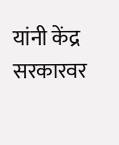यांनी केंद्र सरकारवर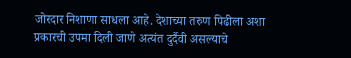जोरदार निशाणा साधला आहे. देशाच्या तरुण पिढीला अशा प्रकारची उपमा दिली जाणे अत्यंत दुर्दैवी असल्याचे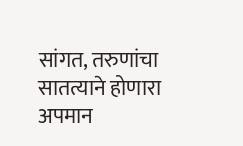सांगत, तरुणांचा सातत्याने होणारा अपमान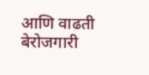आणि वाढती बेरोजगारी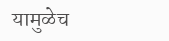यामुळेच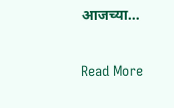आजच्या…

Read More